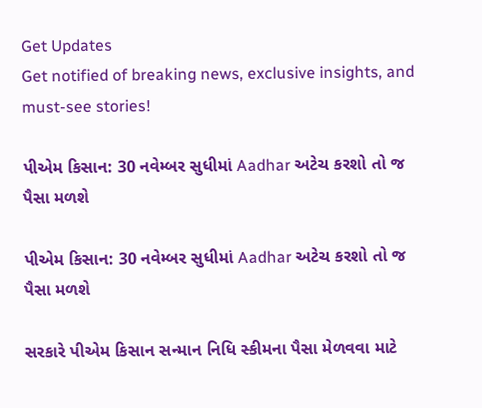Get Updates
Get notified of breaking news, exclusive insights, and must-see stories!

પીએમ કિસાન: 30 નવેમ્બર સુધીમાં Aadhar અટેચ કરશો તો જ પૈસા મળશે

પીએમ કિસાન: 30 નવેમ્બર સુધીમાં Aadhar અટેચ કરશો તો જ પૈસા મળશે

સરકારે પીએમ કિસાન સન્માન નિધિ સ્કીમના પૈસા મેળવવા માટે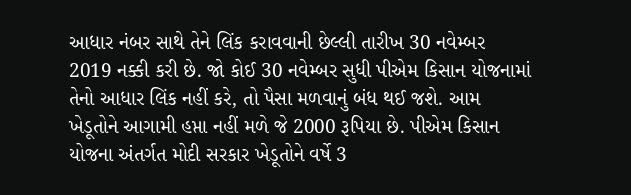આધાર નંબર સાથે તેને લિંક કરાવવાની છેલ્લી તારીખ 30 નવેમ્બર 2019 નક્કી કરી છે. જો કોઈ 30 નવેમ્બર સુધી પીએમ કિસાન યોજનામાં તેનો આધાર લિંક નહીં કરે, તો પૈસા મળવાનું બંધ થઈ જશે. આમ ખેડૂતોને આગામી હપ્તા નહીં મળે જે 2000 રૂપિયા છે. પીએમ કિસાન યોજના અંતર્ગત મોદી સરકાર ખેડૂતોને વર્ષે 3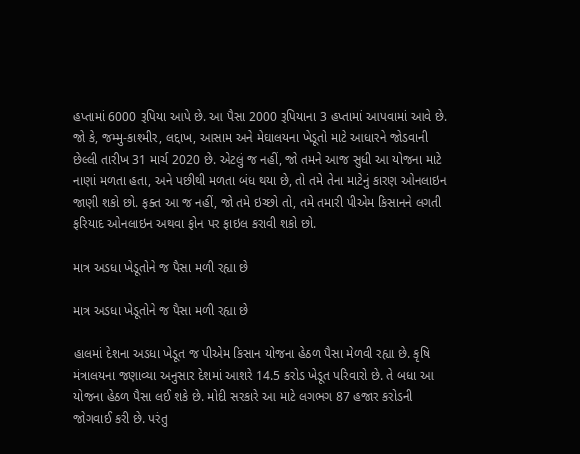હપ્તામાં 6000 રૂપિયા આપે છે. આ પૈસા 2000 રૂપિયાના 3 હપ્તામાં આપવામાં આવે છે. જો કે, જમ્મુ-કાશ્મીર, લદ્દાખ, આસામ અને મેઘાલયના ખેડૂતો માટે આધારને જોડવાની છેલ્લી તારીખ 31 માર્ચ 2020 છે. એટલું જ નહીં, જો તમને આજ સુધી આ યોજના માટે નાણાં મળતા હતા, અને પછીથી મળતા બંધ થયા છે, તો તમે તેના માટેનું કારણ ઓનલાઇન જાણી શકો છો. ફક્ત આ જ નહીં, જો તમે ઇચ્છો તો, તમે તમારી પીએમ કિસાનને લગતી ફરિયાદ ઓનલાઇન અથવા ફોન પર ફાઇલ કરાવી શકો છો.

માત્ર અડધા ખેડૂતોને જ પૈસા મળી રહ્યા છે

માત્ર અડધા ખેડૂતોને જ પૈસા મળી રહ્યા છે

હાલમાં દેશના અડધા ખેડૂત જ પીએમ કિસાન યોજના હેઠળ પૈસા મેળવી રહ્યા છે. કૃષિ મંત્રાલયના જણાવ્યા અનુસાર દેશમાં આશરે 14.5 કરોડ ખેડૂત પરિવારો છે. તે બધા આ યોજના હેઠળ પૈસા લઈ શકે છે. મોદી સરકારે આ માટે લગભગ 87 હજાર કરોડની જોગવાઈ કરી છે. પરંતુ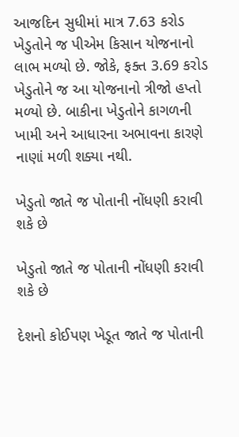આજદિન સુધીમાં માત્ર 7.63 કરોડ ખેડુતોને જ પીએમ કિસાન યોજનાનો લાભ મળ્યો છે. જોકે, ફક્ત 3.69 કરોડ ખેડુતોને જ આ યોજનાનો ત્રીજો હપ્તો મળ્યો છે. બાકીના ખેડુતોને કાગળની ખામી અને આધારના અભાવના કારણે નાણાં મળી શક્યા નથી.

ખેડુતો જાતે જ પોતાની નોંધણી કરાવી શકે છે

ખેડુતો જાતે જ પોતાની નોંધણી કરાવી શકે છે

દેશનો કોઈપણ ખેડૂત જાતે જ પોતાની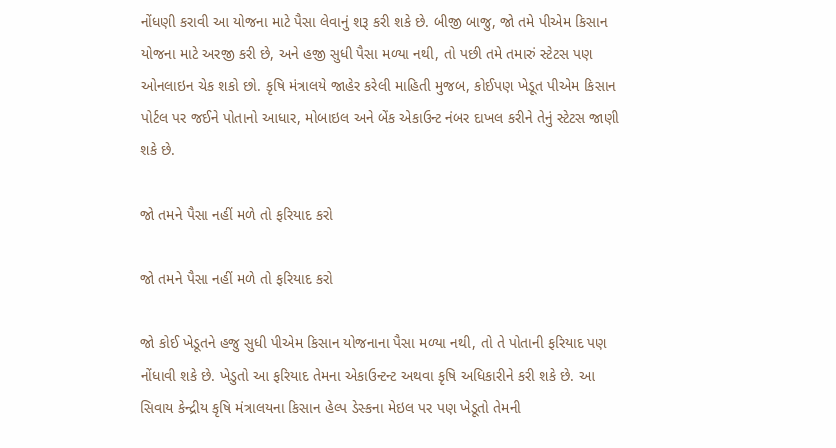નોંધણી કરાવી આ યોજના માટે પૈસા લેવાનું શરૂ કરી શકે છે. બીજી બાજુ, જો તમે પીએમ કિસાન યોજના માટે અરજી કરી છે, અને હજી સુધી પૈસા મળ્યા નથી, તો પછી તમે તમારું સ્ટેટસ પણ ઓનલાઇન ચેક શકો છો. કૃષિ મંત્રાલયે જાહેર કરેલી માહિતી મુજબ, કોઈપણ ખેડૂત પીએમ કિસાન પોર્ટલ પર જઈને પોતાનો આધાર, મોબાઇલ અને બેંક એકાઉન્ટ નંબર દાખલ કરીને તેનું સ્ટેટસ જાણી શકે છે.

જો તમને પૈસા નહીં મળે તો ફરિયાદ કરો

જો તમને પૈસા નહીં મળે તો ફરિયાદ કરો

જો કોઈ ખેડૂતને હજુ સુધી પીએમ કિસાન યોજનાના પૈસા મળ્યા નથી, તો તે પોતાની ફરિયાદ પણ નોંધાવી શકે છે. ખેડુતો આ ફરિયાદ તેમના એકાઉન્ટન્ટ અથવા કૃષિ અધિકારીને કરી શકે છે. આ સિવાય કેન્દ્રીય કૃષિ મંત્રાલયના કિસાન હેલ્પ ડેસ્કના મેઇલ પર પણ ખેડૂતો તેમની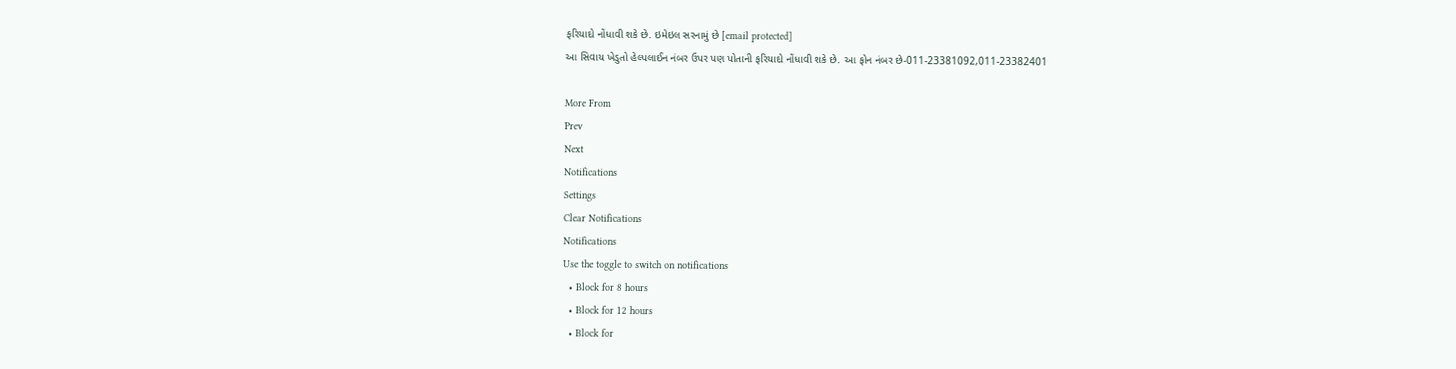ફરિયાદો નોંધાવી શકે છે. ઇમેઇલ સરનામું છે [email protected]
આ સિવાય ખેડુતો હેલ્પલાઈન નંબર ઉપર પણ પોતાની ફરિયાદો નોંધાવી શકે છે. આ ફોન નંબર છે-011-23381092,011-23382401

More From
Prev
Next
Notifications
Settings
Clear Notifications
Notifications
Use the toggle to switch on notifications
  • Block for 8 hours
  • Block for 12 hours
  • Block for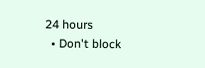24 hours
  • Don't block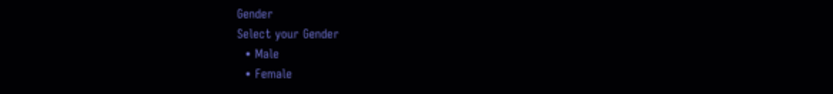Gender
Select your Gender
  • Male
  • Female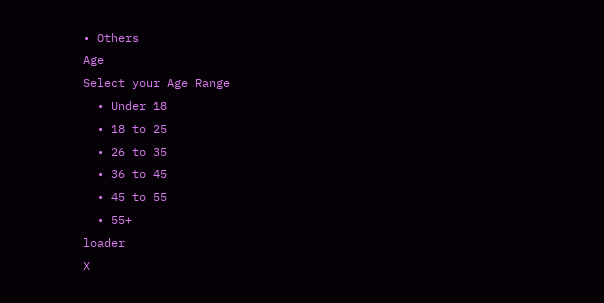• Others
Age
Select your Age Range
  • Under 18
  • 18 to 25
  • 26 to 35
  • 36 to 45
  • 45 to 55
  • 55+
loader
X